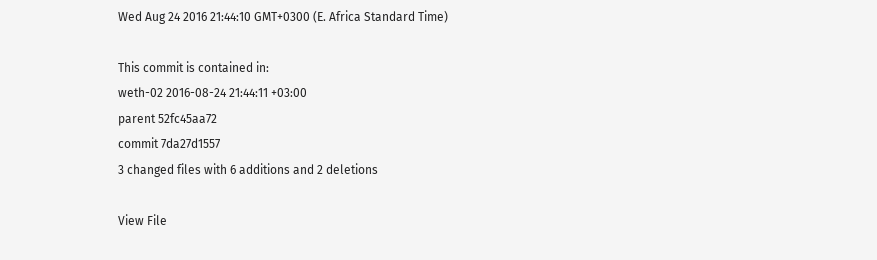Wed Aug 24 2016 21:44:10 GMT+0300 (E. Africa Standard Time)

This commit is contained in:
weth-02 2016-08-24 21:44:11 +03:00
parent 52fc45aa72
commit 7da27d1557
3 changed files with 6 additions and 2 deletions

View File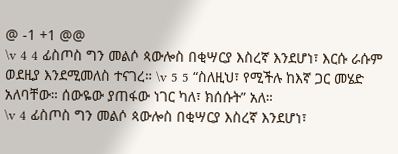@ -1 +1 @@
\v 4 4 ፊስጦስ ግን መልሶ ጳውሎስ በቂሣርያ እስረኛ እንደሆነ፣ እርሱ ራሱም ወደዚያ እንደሚመለስ ተናገረ። \v 5 5 “ስለዚህ፣ የሚችሉ ከእኛ ጋር መሄድ አለባቸው። ሰውዬው ያጠፋው ነገር ካለ፣ ክሰሱት” አለ።
\v 4 ፊስጦስ ግን መልሶ ጳውሎስ በቂሣርያ እስረኛ እንደሆነ፣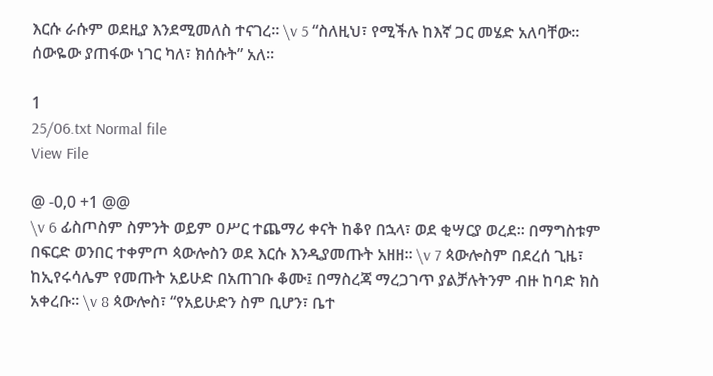እርሱ ራሱም ወደዚያ እንደሚመለስ ተናገረ። \v 5 “ስለዚህ፣ የሚችሉ ከእኛ ጋር መሄድ አለባቸው። ሰውዬው ያጠፋው ነገር ካለ፣ ክሰሱት” አለ።

1
25/06.txt Normal file
View File

@ -0,0 +1 @@
\v 6 ፊስጦስም ስምንት ወይም ዐሥር ተጨማሪ ቀናት ከቆየ በኋላ፣ ወደ ቂሣርያ ወረደ። በማግስቱም በፍርድ ወንበር ተቀምጦ ጳውሎስን ወደ እርሱ እንዲያመጡት አዘዘ። \v 7 ጳውሎስም በደረሰ ጊዜ፣ ከኢየሩሳሌም የመጡት አይሁድ በአጠገቡ ቆሙ፤ በማስረጃ ማረጋገጥ ያልቻሉትንም ብዙ ከባድ ክስ አቀረቡ። \v 8 ጳውሎስ፣ “የአይሁድን ስም ቢሆን፣ ቤተ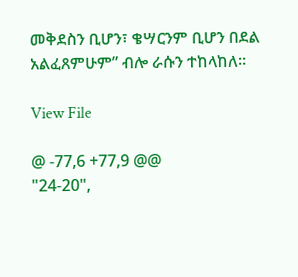መቅደስን ቢሆን፣ ቄሣርንም ቢሆን በደል አልፈጸምሁም” ብሎ ራሱን ተከላከለ።

View File

@ -77,6 +77,9 @@
"24-20",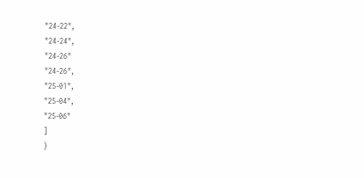"24-22",
"24-24",
"24-26"
"24-26",
"25-01",
"25-04",
"25-06"
]
}